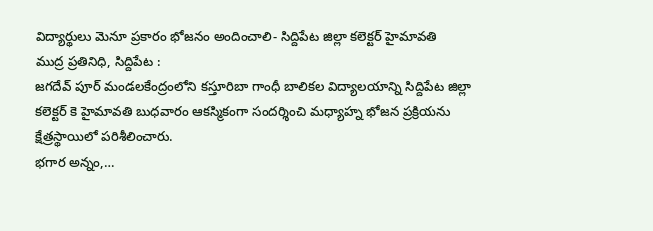విద్యార్థులు మెనూ ప్రకారం భోజనం అందించాలి- సిద్దిపేట జిల్లా కలెక్టర్ హైమావతి
ముద్ర ప్రతినిధి, సిద్దిపేట :
జగదేవ్ పూర్ మండలకేంద్రంలోని కస్తూరిబా గాంధీ బాలికల విద్యాలయాన్ని సిద్దిపేట జిల్లా కలెక్టర్ కె హైమావతి బుధవారం ఆకస్మికంగా సందర్శించి మధ్యాహ్న భోజన ప్రక్రియను క్షేత్రస్థాయిలో పరిశీలించారు.
భగార అన్నం,…